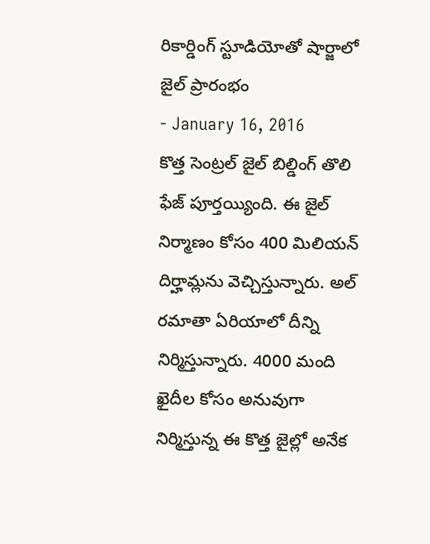రికార్డింగ్ స్టూడియోతో షార్జాలో జైల్ ప్రారంభం
- January 16, 2016
కొత్త సెంట్రల్ జైల్ బిల్డింగ్ తొలి ఫేజ్ పూర్తయ్యింది. ఈ జైల్ నిర్మాణం కోసం 400 మిలియన్ దిర్హామ్లను వెచ్చిస్తున్నారు. అల్ రమాతా ఏరియాలో దీన్ని నిర్మిస్తున్నారు. 4000 మంది ఖైదీల కోసం అనువుగా నిర్మిస్తున్న ఈ కొత్త జైల్లో అనేక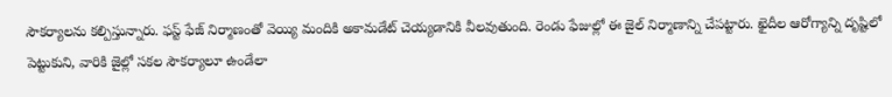సౌకర్యాలను కల్పిస్తున్నారు. ఫస్ట్ ఫేజ్ నిర్మాణంతో వెయ్యి మందికి అకామడేట్ చెయ్యడానికి వీలవుతుంది. రెండు ఫేజుల్లో ఈ జైల్ నిర్మాణాన్ని చేపట్టారు. ఖైదీల ఆరోగ్యాన్ని దృష్టిలో పెట్టుకుని, వారికి జైల్లో సకల సౌకర్యాలూ ఉండేలా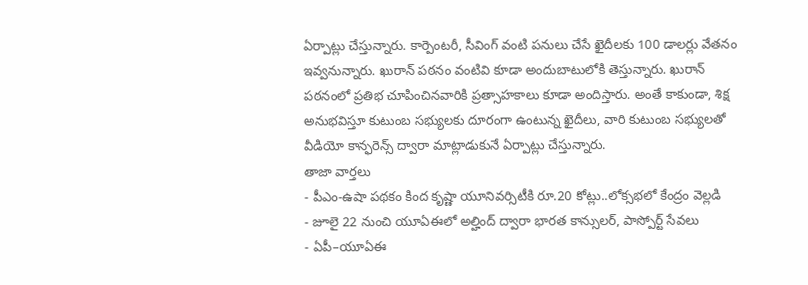ఏర్పాట్లు చేస్తున్నారు. కార్పెంటరీ, సీవింగ్ వంటి పనులు చేసే ఖైదీలకు 100 డాలర్లు వేతనం ఇవ్వనున్నారు. ఖురాన్ పఠనం వంటివి కూడా అందుబాటులోకి తెస్తున్నారు. ఖురాన్ పఠనంలో ప్రతిభ చూపించినవారికి ప్రత్సాహకాలు కూడా అందిస్తారు. అంతే కాకుండా, శిక్ష అనుభవిస్తూ కుటుంబ సభ్యులకు దూరంగా ఉంటున్న ఖైదీలు, వారి కుటుంబ సభ్యులతో వీడియో కాన్ఫరెన్స్ ద్వారా మాట్లాడుకునే ఏర్పాట్లు చేస్తున్నారు.
తాజా వార్తలు
- పీఎం-ఉషా పథకం కింద కృష్ణా యూనివర్సిటీకి రూ.20 కోట్లు..లోక్సభలో కేంద్రం వెల్లడి
- జూలై 22 నుంచి యూఏఈలో అల్హింద్ ద్వారా భారత కాన్సులర్, పాస్పోర్ట్ సేవలు
- ఏపీ–యూఏఈ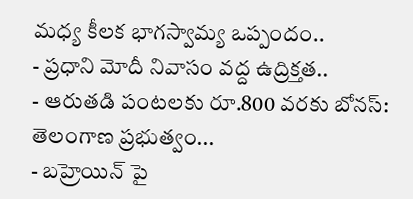మధ్య కీలక భాగస్వామ్య ఒప్పందం..
- ప్రధాని మోదీ నివాసం వద్ద ఉద్రిక్తత..
- ఆరుతడి పంటలకు రూ.800 వరకు బోనస్: తెలంగాణ ప్రభుత్వం...
- బహ్రెయిన్ పై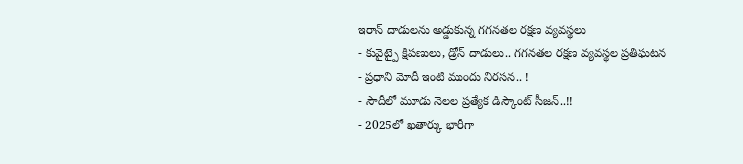ఇరాన్ దాడులను అడ్డుకున్న గగనతల రక్షణ వ్యవస్థలు
- కువైట్పై క్షిపణులు, డ్రోన్ దాడులు.. గగనతల రక్షణ వ్యవస్థల ప్రతిఘటన
- ప్రధాని మోదీ ఇంటి ముందు నిరసన.. !
- సౌదీలో మూడు నెలల ప్రత్యేక డిస్కౌంట్ సీజన్..!!
- 2025లో ఖతార్కు భారీగా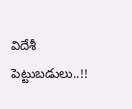విదేశీ పెట్టుబడులు..!!